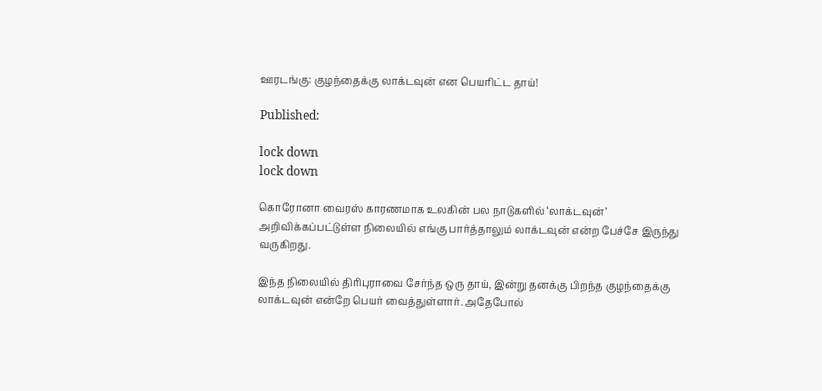ஊரடங்கு: குழந்தைக்கு லாக்டவுன் என பெயரிட்ட தாய்!

Published:

lock down
lock down

கொரோனா வைரஸ் காரணமாக உலகின் பல நாடுகளில் ‘லாக்டவுன்’ அறிவிக்கப்பட்டுள்ள நிலையில் எங்கு பார்த்தாலும் லாக்டவுன் என்ற பேச்சே இருந்து வருகிறது.

இந்த நிலையில் திரிபுராவை சேர்ந்த ஒரு தாய், இன்று தனக்கு பிறந்த குழந்தைக்கு லாக்டவுன் என்றே பெயர் வைத்துள்ளார். அதேபோல்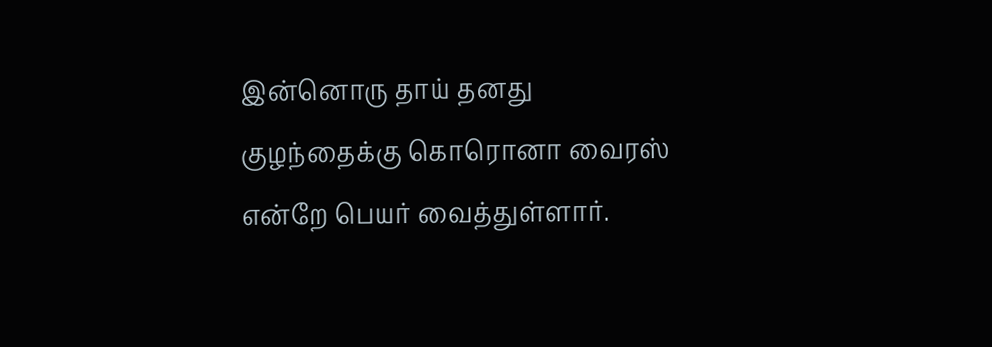இன்னொரு தாய் தனது குழந்தைக்கு கொரொனா வைரஸ் என்றே பெயர் வைத்துள்ளார்.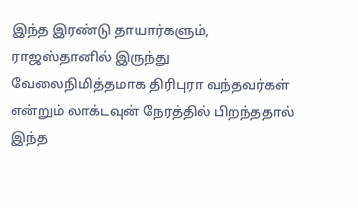இந்த இரண்டு தாயார்களும், ராஜஸ்தானில் இருந்து வேலைநிமித்தமாக திரிபுரா வந்தவர்கள் என்றும் லாக்டவுன் நேரத்தில் பிறந்ததால் இந்த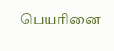பெயரினை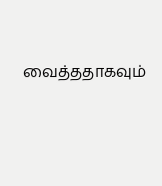வைத்ததாகவும்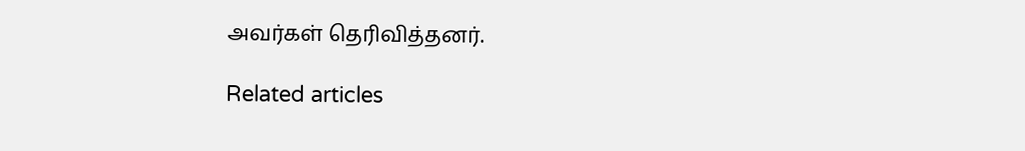அவர்கள் தெரிவித்தனர்.

Related articles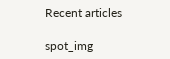Recent articles

spot_img